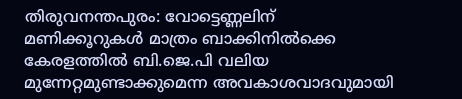തിരുവനന്തപുരം: വോട്ടെണ്ണലിന് മണിക്കൂറുകൾ മാത്രം ബാക്കിനിൽക്കെ കേരളത്തിൽ ബി.ജെ.പി വലിയ മുന്നേറ്റമുണ്ടാക്കുമെന്ന അവകാശവാദവുമായി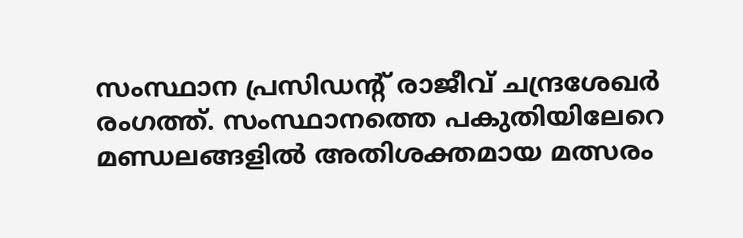സംസ്ഥാന പ്രസിഡന്റ് രാജീവ് ചന്ദ്രശേഖർ രംഗത്ത്. സംസ്ഥാനത്തെ പകുതിയിലേറെ മണ്ഡലങ്ങളിൽ അതിശക്തമായ മത്സരം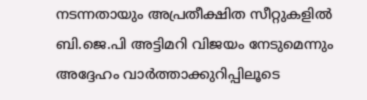നടന്നതായും അപ്രതീക്ഷിത സീറ്റുകളിൽ ബി.ജെ.പി അട്ടിമറി വിജയം നേടുമെന്നും അദ്ദേഹം വാർത്താക്കുറിപ്പിലൂടെ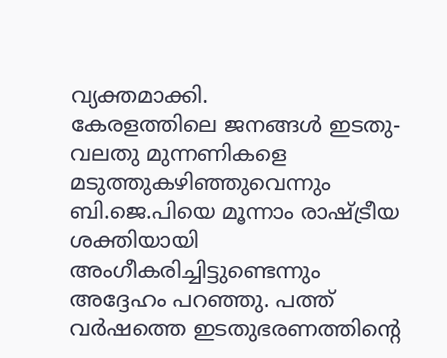വ്യക്തമാക്കി.
കേരളത്തിലെ ജനങ്ങൾ ഇടതു-വലതു മുന്നണികളെ മടുത്തുകഴിഞ്ഞുവെന്നും ബി.ജെ.പിയെ മൂന്നാം രാഷ്ട്രീയ ശക്തിയായി അംഗീകരിച്ചിട്ടുണ്ടെന്നും അദ്ദേഹം പറഞ്ഞു. പത്ത് വർഷത്തെ ഇടതുഭരണത്തിന്റെ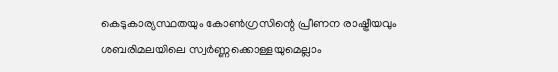കെടുകാര്യസ്ഥതയും കോൺഗ്രസിന്റെ പ്രീണന രാഷ്ട്രീയവും ശബരിമലയിലെ സ്വർണ്ണക്കൊള്ളയുമെല്ലാം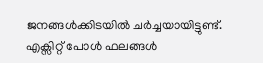ജനങ്ങൾക്കിടയിൽ ചർച്ചയായിട്ടുണ്ട്. എക്സിറ്റ് പോൾ ഫലങ്ങൾ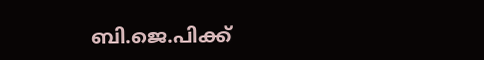ബി.ജെ.പിക്ക്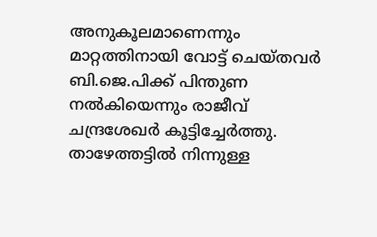അനുകൂലമാണെന്നും മാറ്റത്തിനായി വോട്ട് ചെയ്തവർ ബി.ജെ.പിക്ക് പിന്തുണ നൽകിയെന്നും രാജീവ് ചന്ദ്രശേഖർ കൂട്ടിച്ചേർത്തു. താഴേത്തട്ടിൽ നിന്നുള്ള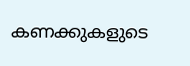കണക്കുകളുടെ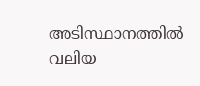അടിസ്ഥാനത്തിൽ വലിയ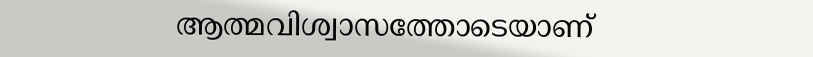ആത്മവിശ്വാസത്തോടെയാണ്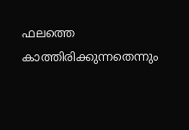ഫലത്തെ കാത്തിരിക്കുന്നതെന്നും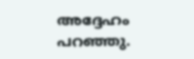അദ്ദേഹം പറഞ്ഞു.